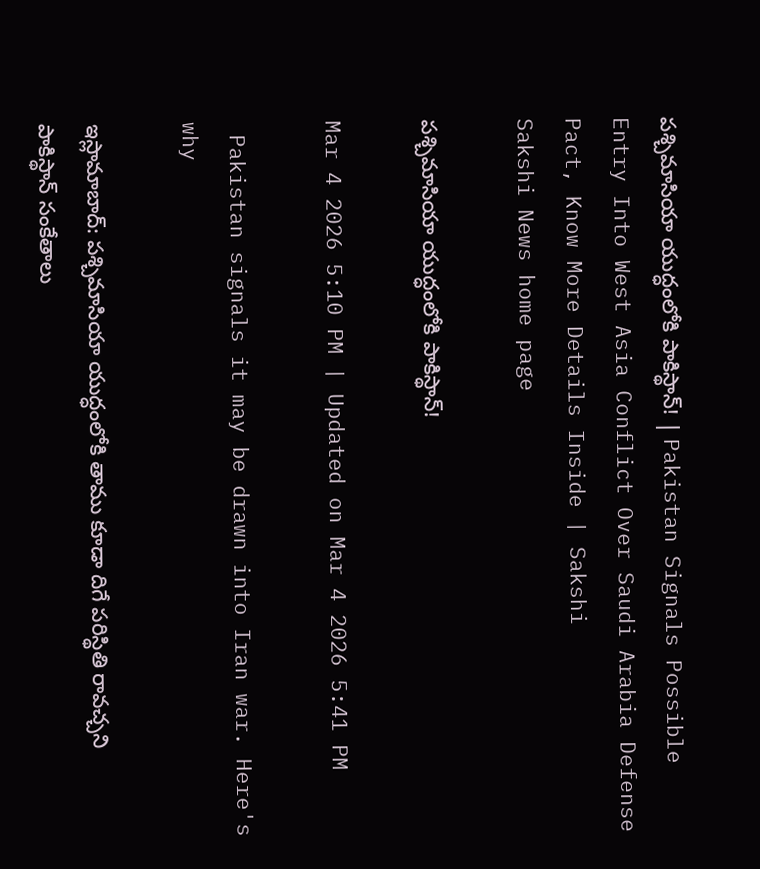పశ్చిమాసియా యుద్ధంలోకి పాకిస్థాన్‌! | Pakistan Signals Possible Entry Into West Asia Conflict Over Saudi Arabia Defense Pact, Know More Details Inside | Sakshi
Sakshi News home page

పశ్చిమాసియా యుద్ధంలోకి పాకిస్థాన్‌!

Mar 4 2026 5:10 PM | Updated on Mar 4 2026 5:41 PM

 Pakistan signals it may be drawn into Iran war. Here's why

ఇస్లామాబాద్‌: పశ్చిమాసియా యుద్ధంలోకి తాము కూడా దిగే పరిస్థితి రావచ్చని పాకిస్థాన్ సంకేతాలు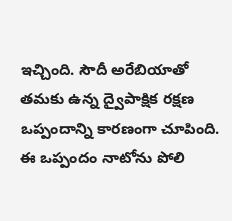ఇచ్చింది. సౌదీ అరేబియాతో తమకు ఉన్న ద్వైపాక్షిక రక్షణ ఒప్పందాన్ని కారణంగా చూపింది. ఈ ఒప్పందం నాటోను పోలి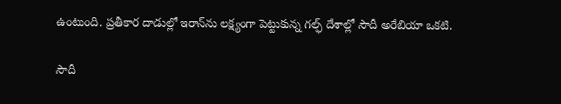ఉంటుంది. ప్రతీకార దాడుల్లో ఇరాన్‌ను లక్ష్యంగా పెట్టుకున్న గల్ఫ్ దేశాల్లో సౌదీ అరేబియా ఒకటి.

సౌదీ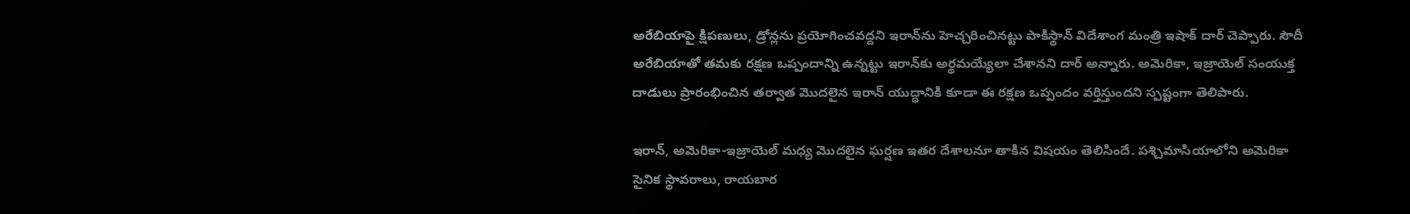అరేబియాపై క్షిపణులు, డ్రోన్లను ప్రయోగించవద్దని ఇరాన్‌ను హెచ్చరించినట్టు పాకిస్థాన్ విదేశాంగ మంత్రి ఇషాక్ దార్ చెప్పారు. సౌదీ అరేబియాతో తమకు రక్షణ ఒప్పందాన్ని ఉన్నట్టు ఇరాన్‌కు అర్థమయ్యేలా చేశానని దార్ అన్నారు. అమెరికా, ఇజ్రాయెల్ సంయుక్త దాడులు ప్రారంభించిన తర్వాత మొదలైన ఇరాన్ యుద్ధానికి కూడా ఈ రక్షణ ఒప్పందం వర్తిస్తుందని స్పష్టంగా తెలిపారు.

ఇరాన్‌, అమెరికా-ఇజ్రాయెల్ మధ్య మొదలైన ఘర్షణ ఇతర దేశాలనూ తాకిన విషయం తెలిసిందే. పశ్చిమాసియాలోని అమెరికా సైనిక స్థావరాలు, రాయబార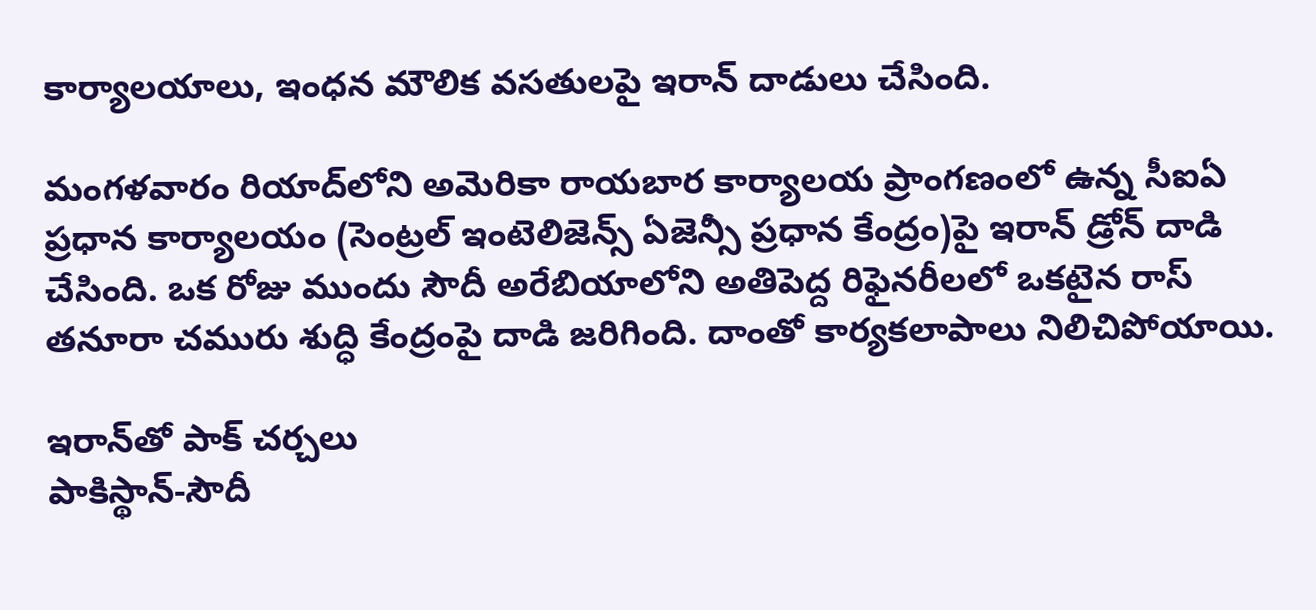కార్యాలయాలు, ఇంధన మౌలిక వసతులపై ఇరాన్ దాడులు చేసింది.

మంగళవారం రియాద్‌లోని అమెరికా రాయబార కార్యాలయ ప్రాంగణంలో ఉన్న సీఐఏ ప్రధాన కార్యాలయం (సెంట్రల్ ఇంటెలిజెన్స్ ఏజెన్సీ ప్రధాన కేంద్రం)పై ఇరాన్ డ్రోన్ దాడి చేసింది. ఒక రోజు ముందు సౌదీ అరేబియాలోని అతిపెద్ద రిఫైనరీలలో ఒకటైన రాస్ తనూరా చమురు శుద్ధి కేంద్రంపై దాడి జరిగింది. దాంతో కార్యకలాపాలు నిలిచిపోయాయి.

ఇరాన్‌తో పాక్‌ చర్చలు
పాకిస్థాన్-సౌదీ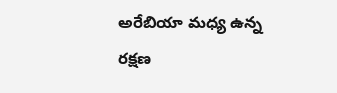అరేబియా మధ్య ఉన్న రక్షణ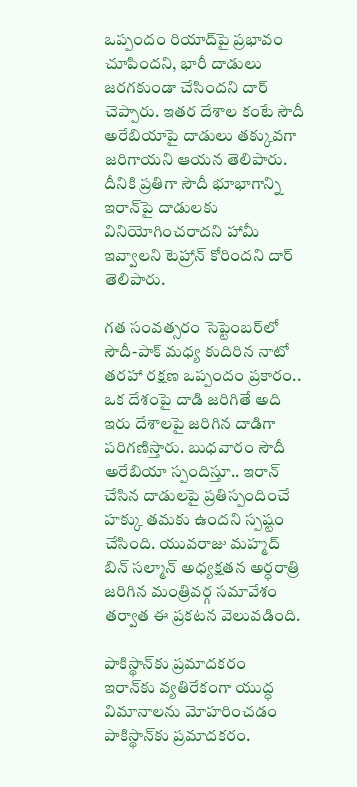ఒప్పందం రియాద్‌పై ప్రభావం చూపిందని, భారీ దాడులు జరగకుండా చేసిందని దార్ చెప్పారు. ఇతర దేశాల కంటే సౌదీ అరేబియాపై దాడులు తక్కువగా జరిగాయని ఆయన తెలిపారు. దీనికి ప్రతిగా సౌదీ భూభాగాన్ని ఇరాన్‌పై దాడులకు వినియోగించరాదని హామీ ఇవ్వాలని టెహ్రాన్‌ కోరిందని దార్ తెలిపారు.

గత సంవత్సరం సెప్టెంబర్‌లో సౌదీ-పాక్‌ మధ్య కుదిరిన నాటో తరహా రక్షణ ఒప్పందం ప్రకారం.. ఒక దేశంపై దాడి జరిగితే అది ఇరు దేశాలపై జరిగిన దాడిగా పరిగణిస్తారు. బుధవారం సౌదీ అరేబియా స్పందిస్తూ.. ఇరాన్ చేసిన దాడులపై ప్రతిస్పందించే హక్కు తమకు ఉందని స్పష్టం చేసింది. యువరాజు మహ్మద్ బిన్ సల్మాన్ అధ్యక్షతన అర్ధరాత్రి జరిగిన మంత్రివర్గ సమావేశం తర్వాత ఈ ప్రకటన వెలువడింది.

పాకిస్థాన్‌కు ప్రమాదకరం
ఇరాన్‌కు వ్యతిరేకంగా యుద్ధ విమానాలను మోహరించడం పాకిస్థాన్‌కు ప్రమాదకరం.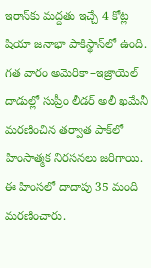ఇరాన్‌కు మద్దతు ఇచ్చే 4 కోట్ల షియా జనాభా పాకిస్థాన్‌లో ఉంది. గత వారం అమెరికా–ఇజ్రాయెల్ దాడుల్లో సుప్రీం లీడర్ అలీ ఖమేనీ మరణించిన తర్వాత పాక్‌లో హింసాత్మక నిరసనలు జరిగాయి. ఈ హింసలో దాదాపు 35 మంది మరణించారు.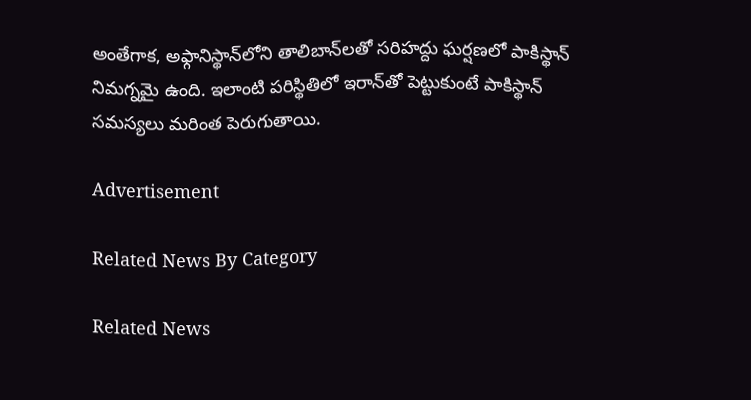అంతేగాక, అఫ్గానిస్థాన్‌లోని తాలిబాన్‌లతో సరిహద్దు ఘర్షణలో పాకిస్థాన్ నిమగ్నమై ఉంది. ఇలాంటి పరిస్థితిలో ఇరాన్‌తో పెట్టుకుంటే పాకిస్థాన్ సమస్యలు మరింత పెరుగుతాయి.

Advertisement

Related News By Category

Related News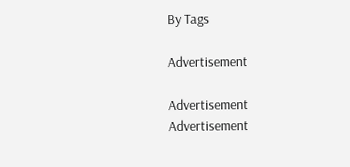By Tags

Advertisement

Advertisement
Advertisement